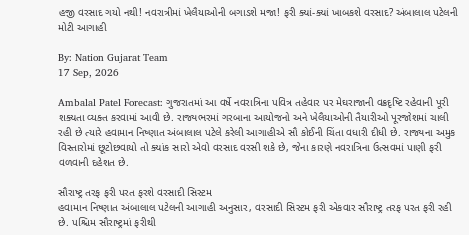હજી વરસાદ ગયો નથી! નવરાત્રીમાં ખેલૈયાઓની બગાડશે મજા! ફરી ક્યાં-ક્યાં ખાબકશે વરસાદ? અંબાલાલ પટેલની મોટી આગાહી

By: Nation Gujarat Team
17 Sep, 2026

Ambalal Patel Forecast: ગુજરાતમાં આ વર્ષે નવરાત્રિના પવિત્ર તહેવાર પર મેઘરાજાની વક્રદૃષ્ટિ રહેવાની પૂરી શક્યતા વ્યક્ત કરવામાં આવી છે. રાજ્યભરમાં ગરબાના આયોજનો અને ખેલૈયાઓની તૈયારીઓ પૂરજોશમાં ચાલી રહી છે ત્યારે હવામાન નિષ્ણાત અંબાલાલ પટેલે કરેલી આગાહીએ સૌ કોઈની ચિંતા વધારી દીધી છે. રાજ્યના અમુક વિસ્તારોમાં છૂટોછવાયો તો ક્યાંક સારો એવો વરસાદ વરસી શકે છે, જેના કારણે નવરાત્રિના ઉત્સવમાં પાણી ફરી વળવાની દહેશત છે.

સૌરાષ્ટ્ર તરફ ફરી પરત ફરશે વરસાદી સિસ્ટમ
હવામાન નિષ્ણાત અંબાલાલ પટેલની આગાહી અનુસાર, વરસાદી સિસ્ટમ ફરી એકવાર સૌરાષ્ટ્ર તરફ પરત ફરી રહી છે. પશ્ચિમ સૌરાષ્ટ્રમાં ફરીથી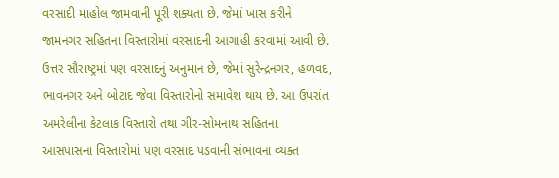વરસાદી માહોલ જામવાની પૂરી શક્યતા છે. જેમાં ખાસ કરીને જામનગર સહિતના વિસ્તારોમાં વરસાદની આગાહી કરવામાં આવી છે. ઉત્તર સૌરાષ્ટ્રમાં પણ વરસાદનું અનુમાન છે, જેમાં સુરેન્દ્રનગર, હળવદ, ભાવનગર અને બોટાદ જેવા વિસ્તારોનો સમાવેશ થાય છે. આ ઉપરાંત અમરેલીના કેટલાક વિસ્તારો તથા ગીર-સોમનાથ સહિતના આસપાસના વિસ્તારોમાં પણ વરસાદ પડવાની સંભાવના વ્યક્ત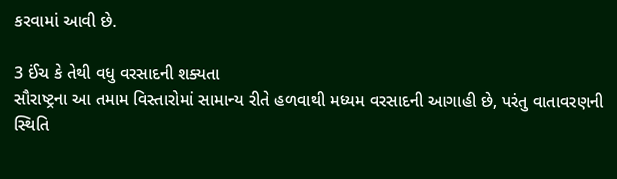કરવામાં આવી છે.

3 ઈંચ કે તેથી વધુ વરસાદની શક્યતા
સૌરાષ્ટ્રના આ તમામ વિસ્તારોમાં સામાન્ય રીતે હળવાથી મધ્યમ વરસાદની આગાહી છે, પરંતુ વાતાવરણની સ્થિતિ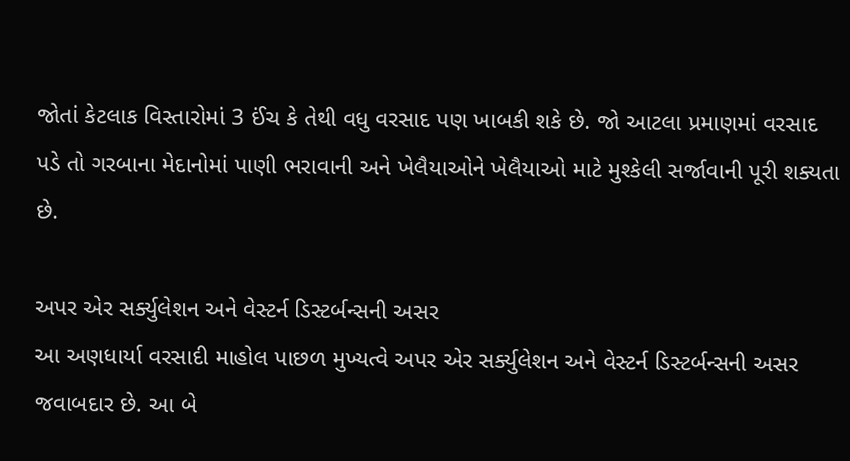જોતાં કેટલાક વિસ્તારોમાં 3 ઈંચ કે તેથી વધુ વરસાદ પણ ખાબકી શકે છે. જો આટલા પ્રમાણમાં વરસાદ પડે તો ગરબાના મેદાનોમાં પાણી ભરાવાની અને ખેલૈયાઓને ખેલૈયાઓ માટે મુશ્કેલી સર્જાવાની પૂરી શક્યતા છે.

અપર એર સર્ક્યુલેશન અને વેસ્ટર્ન ડિસ્ટર્બન્સની અસર
આ અણધાર્યા વરસાદી માહોલ પાછળ મુખ્યત્વે અપર એર સર્ક્યુલેશન અને વેસ્ટર્ન ડિસ્ટર્બન્સની અસર જવાબદાર છે. આ બે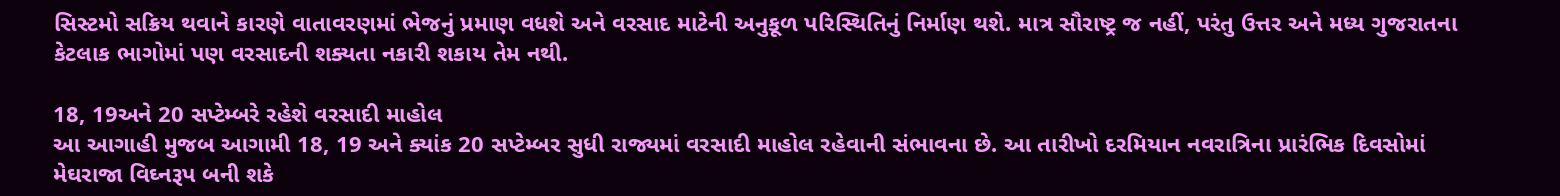સિસ્ટમો સક્રિય થવાને કારણે વાતાવરણમાં ભેજનું પ્રમાણ વધશે અને વરસાદ માટેની અનુકૂળ પરિસ્થિતિનું નિર્માણ થશે. માત્ર સૌરાષ્ટ્ર જ નહીં, પરંતુ ઉત્તર અને મધ્ય ગુજરાતના કેટલાક ભાગોમાં પણ વરસાદની શક્યતા નકારી શકાય તેમ નથી.

18, 19અને 20 સપ્ટેમ્બરે રહેશે વરસાદી માહોલ
આ આગાહી મુજબ આગામી 18, 19 અને ક્યાંક 20 સપ્ટેમ્બર સુધી રાજ્યમાં વરસાદી માહોલ રહેવાની સંભાવના છે. આ તારીખો દરમિયાન નવરાત્રિના પ્રારંભિક દિવસોમાં મેઘરાજા વિઘ્નરૂપ બની શકે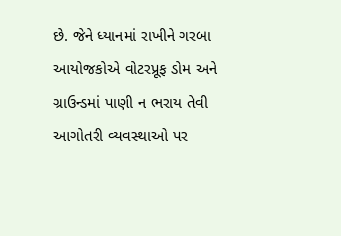છે. જેને ધ્યાનમાં રાખીને ગરબા આયોજકોએ વોટરપ્રૂફ ડોમ અને ગ્રાઉન્ડમાં પાણી ન ભરાય તેવી આગોતરી વ્યવસ્થાઓ પર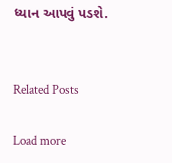ધ્યાન આપવું પડશે.


Related Posts

Load more